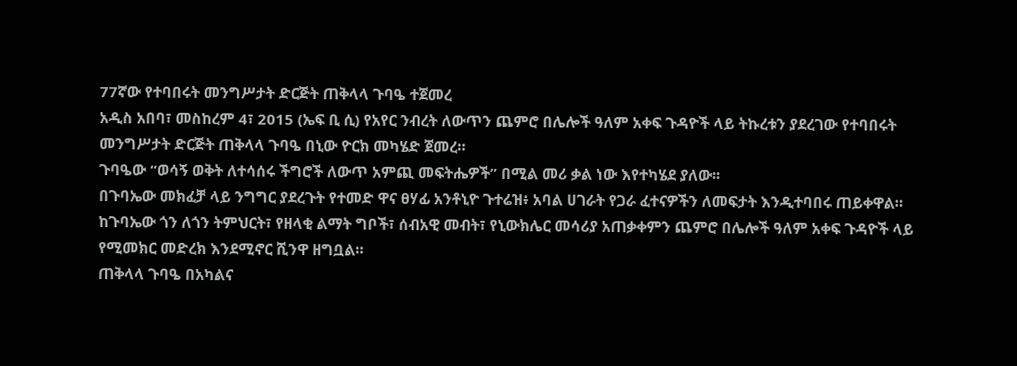77ኛው የተባበሩት መንግሥታት ድርጅት ጠቅላላ ጉባዔ ተጀመረ
አዲስ አበባ፣ መስከረም 4፣ 2015 (ኤፍ ቢ ሲ) የአየር ንብረት ለውጥን ጨምሮ በሌሎች ዓለም አቀፍ ጉዳዮች ላይ ትኩረቱን ያደረገው የተባበሩት መንግሥታት ድርጅት ጠቅላላ ጉባዔ በኒው ዮርክ መካሄድ ጀመረ።
ጉባዔው “ወሳኝ ወቅት ለተሳሰሩ ችግሮች ለውጥ አምጪ መፍትሔዎች” በሚል መሪ ቃል ነው እየተካሄደ ያለው፡፡
በጉባኤው መክፈቻ ላይ ንግግር ያደረጉት የተመድ ዋና ፀሃፊ አንቶኒዮ ጉተሬዝ፥ አባል ሀገራት የጋራ ፈተናዎችን ለመፍታት እንዲተባበሩ ጠይቀዋል።
ከጉባኤው ጎን ለጎን ትምህርት፣ የዘላቂ ልማት ግቦች፣ ሰብአዊ መብት፣ የኒውክሌር መሳሪያ አጠቃቀምን ጨምሮ በሌሎች ዓለም አቀፍ ጉዳዮች ላይ የሚመክር መድረክ እንደሚኖር ሺንዋ ዘግቧል።
ጠቅላላ ጉባዔ በአካልና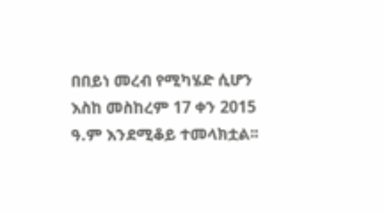በበይነ መረብ የሚካሄድ ሲሆን እስከ መስከረም 17 ቀን 2015 ዓ.ም እንደሚቆይ ተመላክቷል፡፡